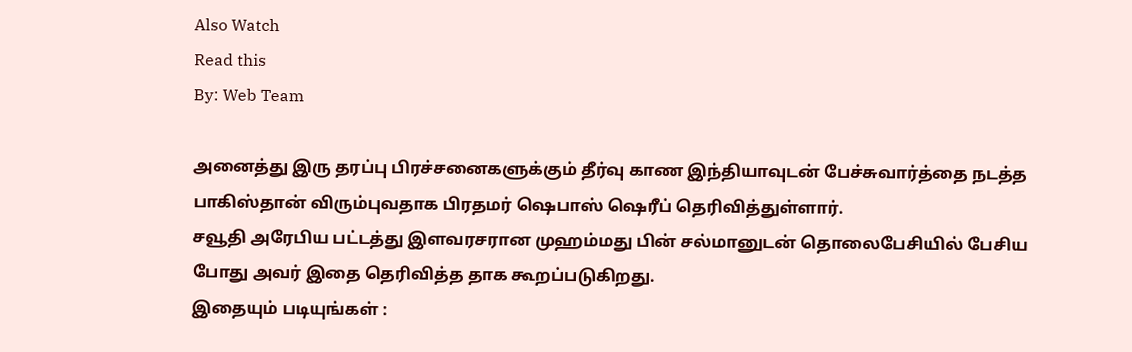Also Watch
Read this
By: Web Team

அனைத்து இரு தரப்பு பிரச்சனைகளுக்கும் தீர்வு காண இந்தியாவுடன் பேச்சுவார்த்தை நடத்த பாகிஸ்தான் விரும்புவதாக பிரதமர் ஷெபாஸ் ஷெரீப் தெரிவித்துள்ளார்.
சவூதி அரேபிய பட்டத்து இளவரசரான முஹம்மது பின் சல்மானுடன் தொலைபேசியில் பேசிய போது அவர் இதை தெரிவித்த தாக கூறப்படுகிறது.
இதையும் படியுங்கள் :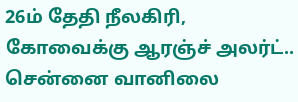26ம் தேதி நீலகிரி, கோவைக்கு ஆரஞ்ச் அலர்ட்.. சென்னை வானிலை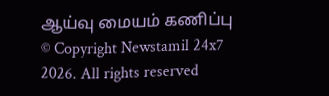ஆய்வு மையம் கணிப்பு
© Copyright Newstamil 24x7 2026. All rights reserved